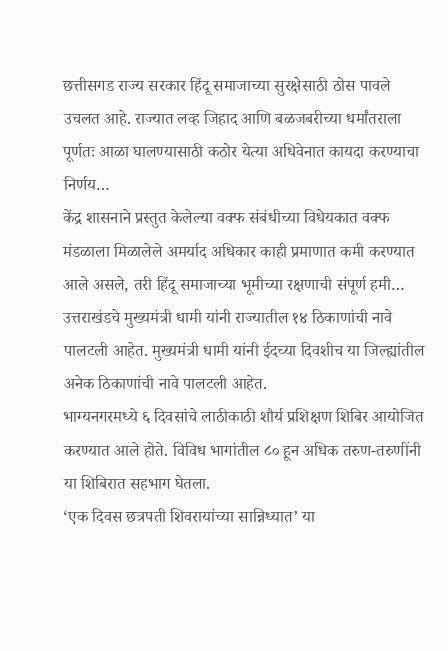छत्तीसगड राज्य सरकार हिंदू समाजाच्या सुरक्षेसाठी ठोस पावले उचलत आहे. राज्यात लव्ह जिहाद आणि बळजबरीच्या धर्मांतराला पूर्णतः आळा घालण्यासाठी कठोर येत्या अधिवेनात कायदा करण्याचा निर्णय…
केंद्र शासनाने प्रस्तुत केलेल्या वक्फ संबंधीच्या विधेयकात वक्फ मंडळाला मिळालेले अमर्याद अधिकार काही प्रमाणात कमी करण्यात आले असले, तरी हिंदू समाजाच्या भूमीच्या रक्षणाची संपूर्ण हमी…
उत्तराखंडचे मुख्यमंत्री धामी यांनी राज्यातील १४ ठिकाणांची नावे पालटली आहेत. मुख्यमंत्री धामी यांनी ईदच्या दिवशीच या जिल्ह्यांतील अनेक ठिकाणांची नावे पालटली आहेत.
भाग्यनगरमध्ये ६ दिवसांचे लाठीकाठी शौर्य प्रशिक्षण शिबिर आयोजित करण्यात आले होते. विविध भागांतील ८० हून अधिक तरुण-तरुणींनी या शिबिरात सहभाग घेतला.
‘एक दिवस छत्रपती शिवरायांच्या सान्निध्यात’ या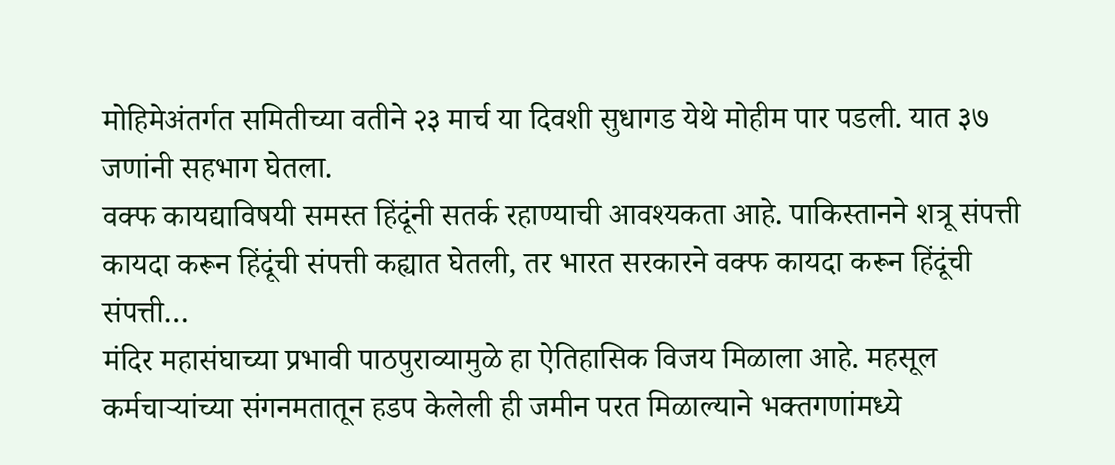मोहिमेअंतर्गत समितीच्या वतीने २३ मार्च या दिवशी सुधागड येथे मोहीम पार पडली. यात ३७ जणांनी सहभाग घेतला.
वक्फ कायद्याविषयी समस्त हिंदूंनी सतर्क रहाण्याची आवश्यकता आहे. पाकिस्तानने शत्रू संपत्ती कायदा करून हिंदूंची संपत्ती कह्यात घेतली, तर भारत सरकारने वक्फ कायदा करून हिंदूंची संपत्ती…
मंदिर महासंघाच्या प्रभावी पाठपुराव्यामुळे हा ऐतिहासिक विजय मिळाला आहे. महसूल कर्मचाऱ्यांच्या संगनमतातून हडप केलेली ही जमीन परत मिळाल्याने भक्तगणांमध्ये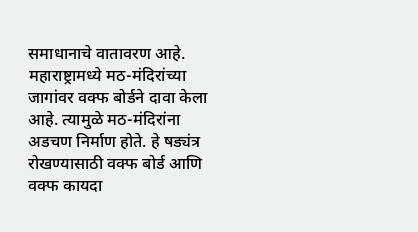समाधानाचे वातावरण आहे.
महाराष्ट्रामध्ये मठ-मंदिरांच्या जागांवर वक्फ बोर्डने दावा केला आहे. त्यामुळे मठ-मंदिरांना अडचण निर्माण होते. हे षड्यंत्र रोखण्यासाठी वक्फ बोर्ड आणि वक्फ कायदा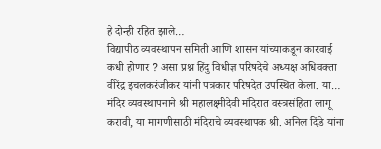हे दोन्ही रहित झाले…
विद्यापीठ व्यवस्थापन समिती आणि शासन यांच्याकडून कारवाई कधी होणार ? असा प्रश्न हिंदु विधीज्ञ परिषदेचे अध्यक्ष अधिवक्ता वीरेंद्र इचलकरंजीकर यांनी पत्रकार परिषदेत उपस्थित केला. या…
मंदिर व्यवस्थापनाने श्री महालक्ष्मीदेवी मंदिरात वस्त्रसंहिता लागू करावी, या मागणीसाठी मंदिराचे व्यवस्थापक श्री. अनिल दिंडे यांना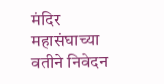मंदिर महासंघाच्या वतीने निवेदन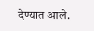देण्यात आले.